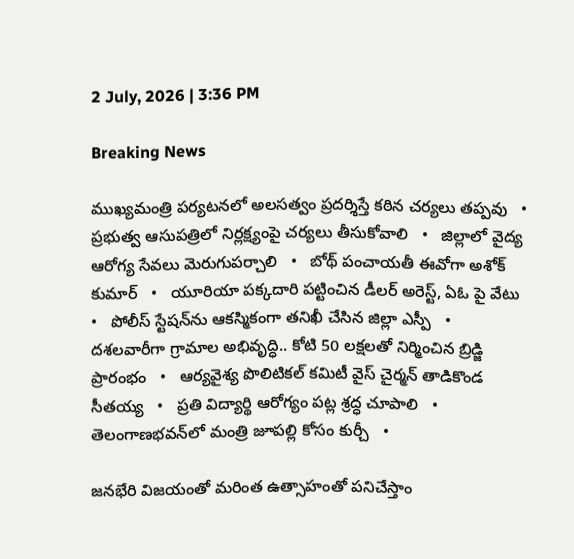2 July, 2026 | 3:36 PM

Breaking News

ముఖ్యమంత్రి పర్యటనలో అలసత్వం ప్రదర్శిస్తే కఠిన చర్యలు తప్పవు   •   ప్రభుత్వ ఆసుపత్రిలో నిర్లక్ష్యంపై చర్యలు తీసుకోవాలి   •   జిల్లాలో వైద్య ఆరోగ్య సేవలు మెరుగుపర్చాలి   •   బోథ్ పంచాయతీ ఈవోగా అశోక్ కుమార్   •   యూరియా పక్కదారి పట్టించిన డీలర్ అరెస్ట్, ఏఓ పై వేటు   •   పోలీస్ స్టేషన్‌ను ఆకస్మికంగా తనిఖీ చేసిన జిల్లా ఎస్పీ   •   దశలవారీగా గ్రామాల అభివృద్ధి.. కోటి 50 లక్షలతో నిర్మించిన బ్రిడ్జి ప్రారంభం   •   ఆర్యవైశ్య పొలిటికల్ కమిటీ వైస్ చైర్మన్ తాడికొండ సీతయ్య   •   ప్రతి విద్యార్థి ఆరోగ్యం పట్ల శ్రద్ధ చూపాలి   •   తెలంగాణభవన్‌లో మంత్రి జూపల్లి కోసం కుర్చీ   •

జనభేరి విజయంతో మరింత ఉత్సాహంతో పనిచేస్తాం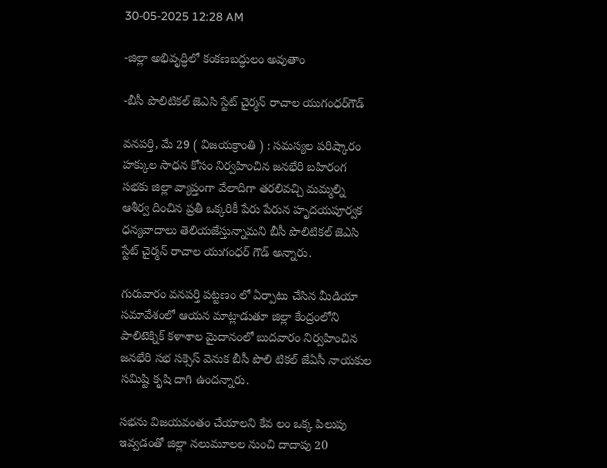30-05-2025 12:28 AM

-జిల్లా అభివృద్ధిలో కంకణబద్ధులం అవుతాం

-బీసీ పొలిటికల్ జెఎసి స్టేట్ చైర్మన్ రాచాల యుగంధర్‌గౌడ్

వనపర్తి, మే 29 ( విజయక్రాంతి ) : సమస్యల పరిష్కారం హక్కుల సాధన కోసం నిర్వహించిన జనభేరి బహిరంగ సభకు జిల్లా వ్యాప్తంగా వేలాదిగా తరలివచ్చి మమ్మల్ని ఆశీర్వ దించిన ప్రతీ ఒక్కరికీ పేరు పేరున హృదయపూర్వక ధన్యవాదాలు తెలియజేస్తున్నామని బీసీ పొలిటికల్ జెఎసి స్టేట్ చైర్మన్ రాచాల యుగంధర్ గౌడ్ అన్నారు.

గురువారం వనపర్తి పట్టణం లో ఏర్పాటు చేసిన మీడియా సమావేశంలో ఆయన మాట్లాడుతూ జిల్లా కేంద్రంలోని పాలిటెక్నిక్ కళాశాల మైదానంలో బుదవారం నిర్వహించిన జనభేరి సభ సక్సెస్ వెనుక బీసీ పొలి టికల్ జేఏసీ నాయకుల సమిష్టి కృషి దాగి ఉందన్నారు.

సభను విజయవంతం చేయాలని కేవ లం ఒక్క పిలుపు ఇవ్వడంతో జిల్లా నలుమూలల నుంచి దాదాపు 20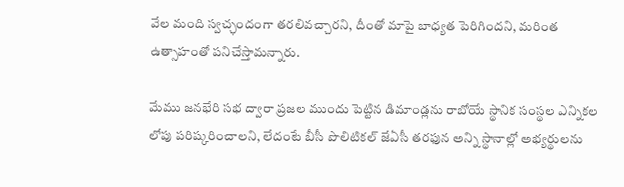వేల మంది స్వచ్ఛందంగా తరలివచ్చారని, దీంతో మాపై బాధ్యత పెరిగిందని, మరింత ఉత్సాహంతో పనిచేస్తామన్నారు.

మేము జనభేరి సభ ద్వారా ప్రజల ముందు పెట్టిన డిమాండ్లను రాబోయే స్థానిక సంస్థల ఎన్నికల లోపు పరిష్కరించాలని, లేదంటే బీసీ పొలిటికల్ జేఏసీ తరఫున అన్ని స్థానాల్లో అభ్యర్థులను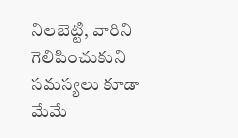నిలబెట్టి, వారిని గెలిపించుకుని సమస్యలు కూడా మేమే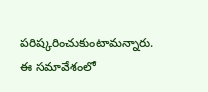పరిష్కరించుకుంటామన్నారు. ఈ సమావేశంలో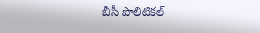బీసీ పొలిటికల్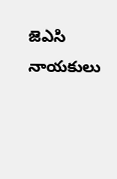జెఎసి నాయకులు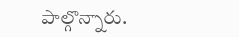పాల్గొన్నారు.